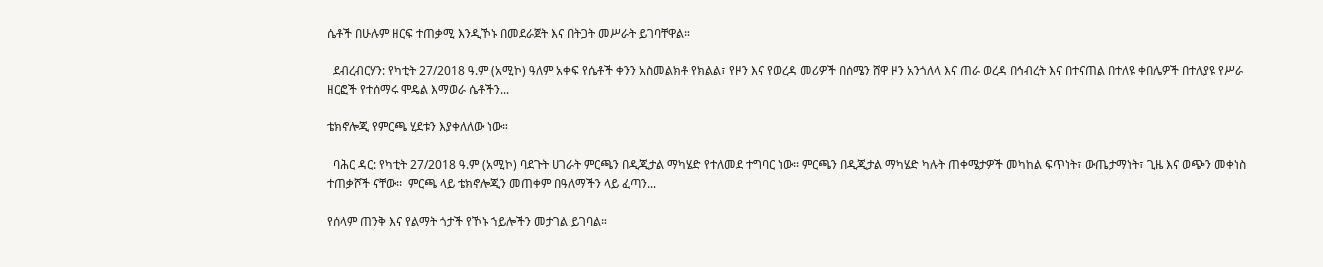ሴቶች በሁሉም ዘርፍ ተጠቃሚ እንዲኾኑ በመደራጀት እና በትጋት መሥራት ይገባቸዋል።

  ደብረብርሃን: የካቲት 27/2018 ዓ.ም (አሚኮ) ዓለም አቀፍ የሴቶች ቀንን አስመልክቶ የክልል፣ የዞን እና የወረዳ መሪዎች በሰሜን ሸዋ ዞን አንጎለላ እና ጠራ ወረዳ በኅብረት እና በተናጠል በተለዩ ቀበሌዎች በተለያዩ የሥራ ዘርፎች የተሰማሩ ሞዴል እማወራ ሴቶችን...

ቴክኖሎጂ የምርጫ ሂደቱን እያቀለለው ነው።

  ባሕር ዳር: የካቲት 27/2018 ዓ.ም (አሚኮ) ባደጉት ሀገራት ምርጫን በዲጂታል ማካሄድ የተለመደ ተግባር ነው፡፡ ምርጫን በዲጂታል ማካሄድ ካሉት ጠቀሜታዎች መካከል ፍጥነት፣ ውጤታማነት፣ ጊዜ እና ወጭን መቀነስ ተጠቃሾች ናቸው፡፡  ምርጫ ላይ ቴክኖሎጂን መጠቀም በዓለማችን ላይ ፈጣን...

የሰላም ጠንቅ እና የልማት ጎታች የኾኑ ኀይሎችን መታገል ይገባል።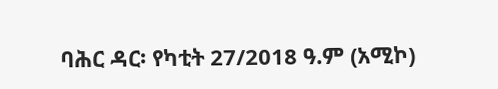ባሕር ዳር፡ የካቲት 27/2018 ዓ.ም (አሚኮ)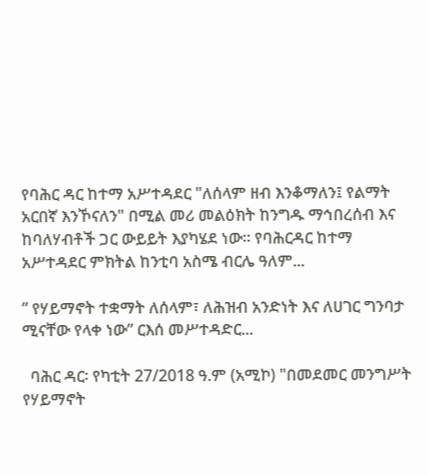የባሕር ዳር ከተማ አሥተዳደር "ለሰላም ዘብ እንቆማለን፤ የልማት አርበኛ እንኾናለን" በሚል መሪ መልዕክት ከንግዱ ማኅበረሰብ እና ከባለሃብቶች ጋር ውይይት እያካሄደ ነው። የባሕርዳር ከተማ አሥተዳደር ምክትል ከንቲባ አስሜ ብርሌ ዓለም...

” የሃይማኖት ተቋማት ለሰላም፣ ለሕዝብ አንድነት እና ለሀገር ግንባታ ሚናቸው የላቀ ነው” ርእሰ መሥተዳድር...

  ባሕር ዳር፡ የካቲት 27/2018 ዓ.ም (አሚኮ) "በመደመር መንግሥት የሃይማኖት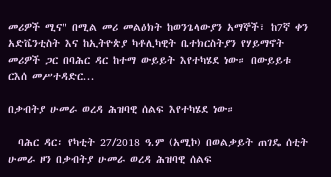መሪዎች ሚና" በሚል መሪ መልዕክት ከወንጌላውያን አማኞች፣ ከ7ኛ ቀን አድቬንቲስት እና ከኢትዮጵያ ካቶሊካዊት ቤተክርስትያን የሃይማኖት መሪዎች ጋር በባሕር ዳር ከተማ ውይይት እየተካሄደ ነው። በውይይቱ ርእሰ መሥተዳድር...

በቃብትያ ሁመራ ወረዳ ሕዝባዊ ሰልፍ እየተካሄደ ነው።

  ባሕር ዳር፡ የካቲት 27/2018 ዓ.ም (አሚኮ) በወልቃይት ጠገዴ ሰቲት ሁመራ ዞን በቃብትያ ሁመራ ወረዳ ሕዝባዊ ሰልፍ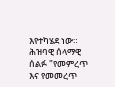እየተካሄደ ነው። ሕዝባዊ ሰላማዊ ሰልፉ "የመምረጥ እና የመመረጥ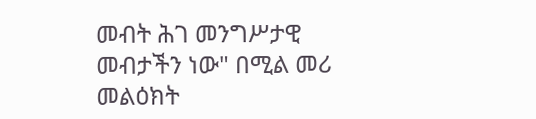መብት ሕገ መንግሥታዊ መብታችን ነው" በሚል መሪ መልዕክት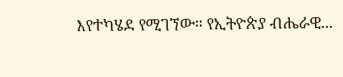እየተካሄደ የሚገኘው። የኢትዮጵያ ብሔራዊ...